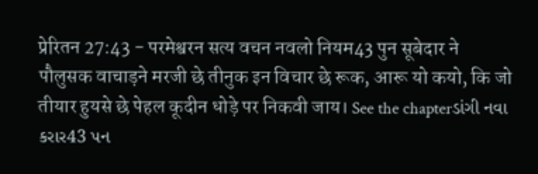प्रेरितन 27:43 - परमेश्वरन सत्य वचन नवलो नियम43 पुन सूबेदार ने पौलुसक वाचाड़ने मरजी छे तीनुक इन विचार छे रूक, आरू यो कयो, कि जो तीयार हुयसे छे पेहल कूदीन धोड़े पर निकवी जाय। See the chapterડાંગી નવા કરાર43 પન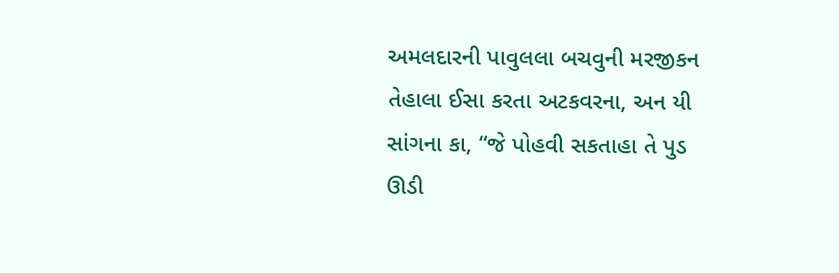અમલદારની પાવુલલા બચવુની મરજીકન તેહાલા ઈસા કરતા અટકવરના, અન યી સાંગના કા, “જે પોહવી સકતાહા તે પુડ ઊડી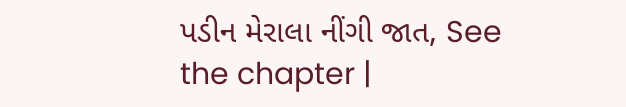પડીન મેરાલા નીંગી જાત, See the chapter |